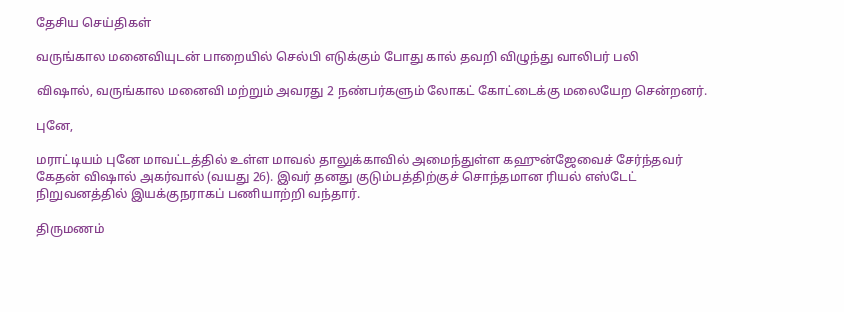தேசிய செய்திகள்

வருங்கால மனைவியுடன் பாறையில் செல்பி எடுக்கும் போது கால் தவறி விழுந்து வாலிபர் பலி

விஷால், வருங்கால மனைவி மற்றும் அவரது 2 நண்பர்களும் லோகட் கோட்டைக்கு மலையேற சென்றனர்.

புனே,

மராட்டியம் புனே மாவட்டத்தில் உள்ள மாவல் தாலுக்காவில் அமைந்துள்ள கஹுன்ஜேவைச் சேர்ந்தவர் கேதன் விஷால் அகர்வால் (வயது 26). இவர் தனது குடும்பத்திற்குச் சொந்தமான ரியல் எஸ்டேட் நிறுவனத்தில் இயக்குநராகப் பணியாற்றி வந்தார்.

திருமணம்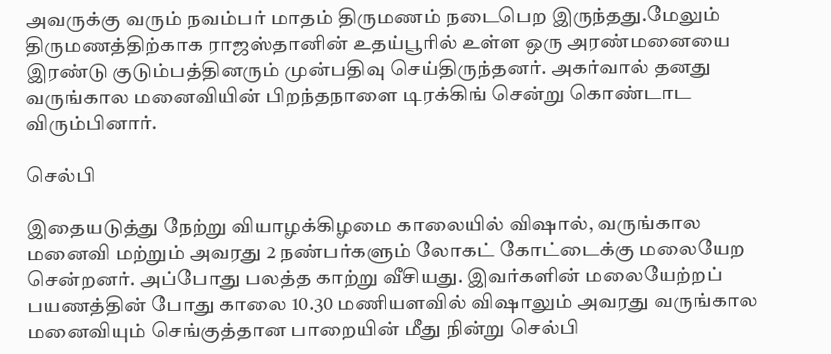அவருக்கு வரும் நவம்பர் மாதம் திருமணம் நடைபெற இருந்தது.மேலும் திருமணத்திற்காக ராஜஸ்தானின் உதய்பூரில் உள்ள ஒரு அரண்மனையை இரண்டு குடும்பத்தினரும் முன்பதிவு செய்திருந்தனர். அகர்வால் தனது வருங்கால மனைவியின் பிறந்தநாளை டிரக்கிங் சென்று கொண்டாட விரும்பினார்.

செல்பி

இதையடுத்து நேற்று வியாழக்கிழமை காலையில் விஷால், வருங்கால மனைவி மற்றும் அவரது 2 நண்பர்களும் லோகட் கோட்டைக்கு மலையேற சென்றனர். அப்போது பலத்த காற்று வீசியது. இவர்களின் மலையேற்றப் பயணத்தின் போது காலை 10.30 மணியளவில் விஷாலும் அவரது வருங்கால மனைவியும் செங்குத்தான பாறையின் மீது நின்று செல்பி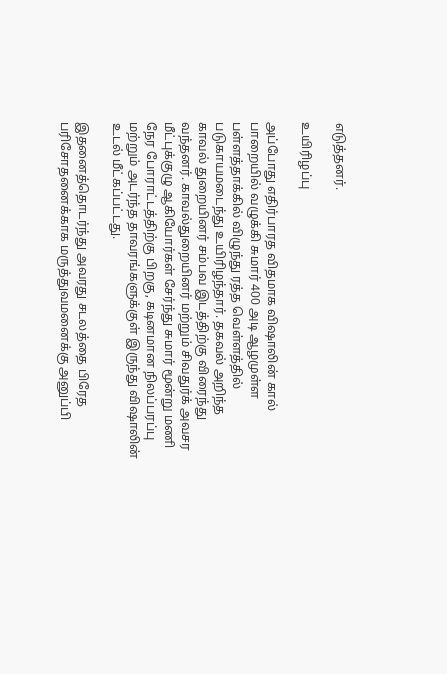எடுத்தனர்.

உயிரிழப்பு

அப்போது எதிர்பாரத விதமாக விஷாலின் கால் பாறையில் வழுக்கி சுமார் 400 அடி ஆழமுள்ள பள்ளத்தாக்கில் விழுந்து ரத்த வெள்ளத்தில் படுகாயமடைந்து உயிரிழந்தார். தகவல் அறிந்த காவல் துறையினர் சம்பவ இடத்திற்கு விரைந்து வந்தனர். காவல்துறையினர் மற்றும் சிவதுர்க் அவசர மீட்புக்குழு ஆகியோர்கள் சேர்ந்து சுமார் மூன்று மணி நேர போராட்டத்திற்கு பிறகு, கடினமான நிலப்பரப்பு மற்றும் அடர்ந்த தாவரங்களுக்குள் இருந்து விஷாலின் உடல் மீட்கப்பட்டது.

இதனைத்தொடர்ந்து அவரது சடலத்தை பிரேத பரிசோதனைக்காக மருத்துவமனைக்கு அனுப்பி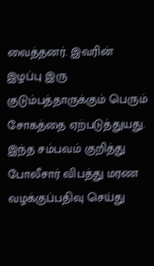வைத்தனர். இவரின் இழப்பு இரு குடும்பத்தாருக்கும் பெரும் சோகத்தை ஏற்படுத்துயது. இந்த சம்பவம் குறித்து போலீசார் விபத்து மரண வழக்குப்பதிவு செய்து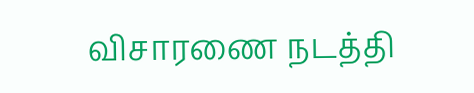விசாரணை நடத்தி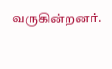வருகின்றனர்.